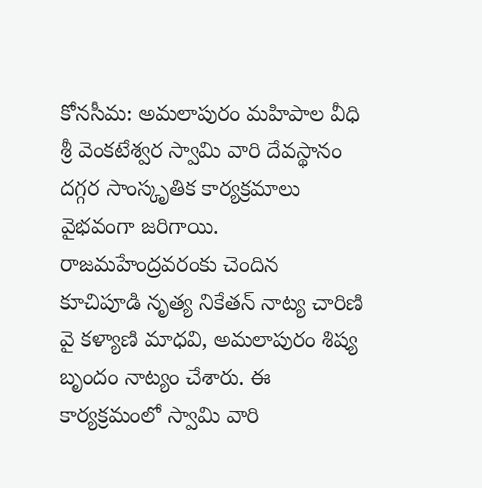కోనసీమ: అమలాపురం మహిపాల వీధి శ్రీ వెంకటేశ్వర స్వామి వారి దేవస్థానం దగ్గర సాంస్కృతిక కార్యక్రమాలు వైభవంగా జరిగాయి. రాజమహేంద్రవరంకు చెందిన కూచిపూడి నృత్య నికేతన్ నాట్య చారిణి వై కళ్యాణి మాధవి, అమలాపురం శిష్య బృందం నాట్యం చేశారు. ఈ కార్యక్రమంలో స్వామి వారి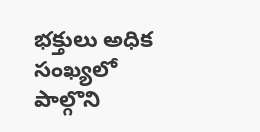భక్తులు అధిక సంఖ్యలో పాల్గొని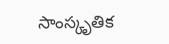సాంస్కృతిక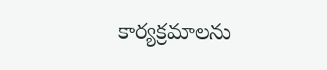కార్యక్రమాలను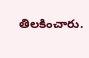తిలకించారు.